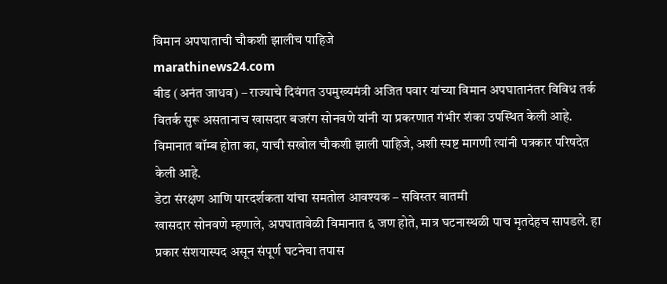विमान अपघाताची चौकशी झालीच पाहिजे
marathinews24.com
बीड (अनंत जाधव) – राज्याचे दिवंगत उपमुख्यमंत्री अजित पवार यांच्या विमान अपघातानंतर विविध तर्क वितर्क सुरू असतानाच खासदार बजरंग सोनवणे यांनी या प्रकरणात गंभीर शंका उपस्थित केली आहे. विमानात बॉम्ब होता का, याची सखोल चौकशी झाली पाहिजे, अशी स्पष्ट मागणी त्यांनी पत्रकार परिषदेत केली आहे.
डेटा संरक्षण आणि पारदर्शकता यांचा समतोल आवश्यक – सविस्तर बातमी
खासदार सोनवणे म्हणाले, अपघातावेळी विमानात ६ जण होते, मात्र घटनास्थळी पाच मृतदेहच सापडले. हा प्रकार संशयास्पद असून संपूर्ण घटनेचा तपास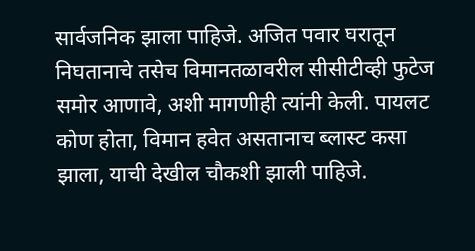सार्वजनिक झाला पाहिजे. अजित पवार घरातून निघतानाचे तसेच विमानतळावरील सीसीटीव्ही फुटेज समोर आणावे, अशी मागणीही त्यांनी केली. पायलट कोण होता, विमान हवेत असतानाच ब्लास्ट कसा झाला, याची देखील चौकशी झाली पाहिजे.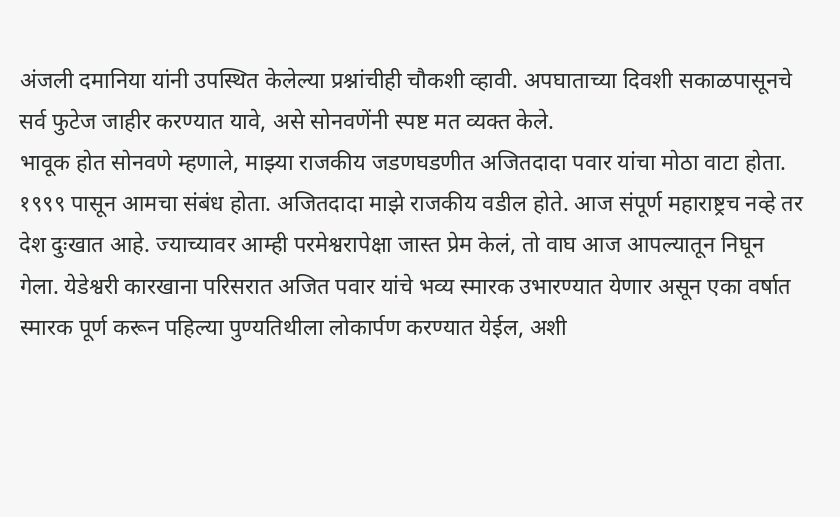अंजली दमानिया यांनी उपस्थित केलेल्या प्रश्नांचीही चौकशी व्हावी. अपघाताच्या दिवशी सकाळपासूनचे सर्व फुटेज जाहीर करण्यात यावे, असे सोनवणेंनी स्पष्ट मत व्यक्त केले.
भावूक होत सोनवणे म्हणाले, माझ्या राजकीय जडणघडणीत अजितदादा पवार यांचा मोठा वाटा होता. १९९९ पासून आमचा संबंध होता. अजितदादा माझे राजकीय वडील होते. आज संपूर्ण महाराष्ट्रच नव्हे तर देश दुःखात आहे. ज्याच्यावर आम्ही परमेश्वरापेक्षा जास्त प्रेम केलं, तो वाघ आज आपल्यातून निघून गेला. येडेश्वरी कारखाना परिसरात अजित पवार यांचे भव्य स्मारक उभारण्यात येणार असून एका वर्षात स्मारक पूर्ण करून पहिल्या पुण्यतिथीला लोकार्पण करण्यात येईल, अशी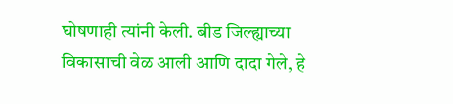घोषणाही त्यांनी केली. बीड जिल्ह्याच्या विकासाची वेळ आली आणि दादा गेले, हे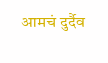आमचं दुर्दैव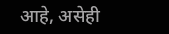आहे, असेही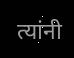त्यांनी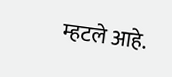म्हटले आहे.